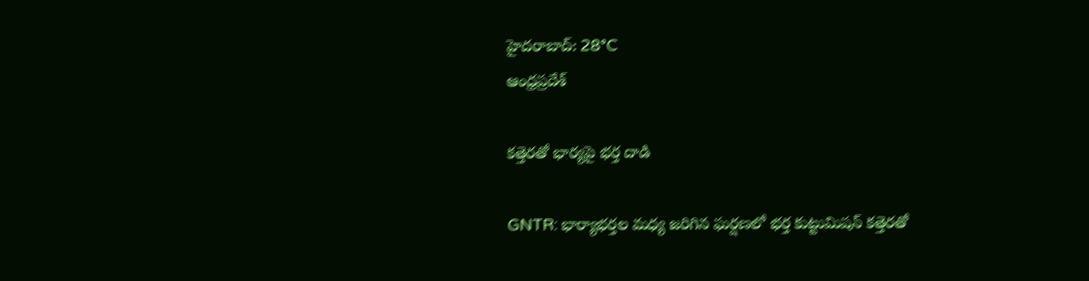హైదరాబాద్: 28°C
ఆంధ్రప్రదేశ్

కత్తెరతో భార్యపై భర్త దాడి

GNTR: భార్యాభర్తల మధ్య జరిగిన ఘర్షణలో భర్త కుట్టుమిషన్‌ కత్తెరతో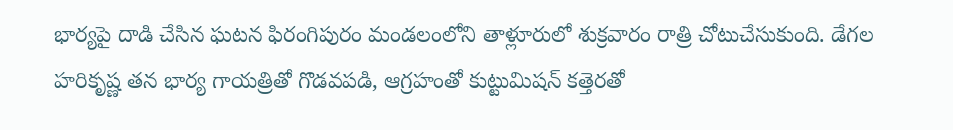భార్యపై దాడి చేసిన ఘటన ఫిరంగిపురం మండలంలోని తాళ్లూరులో శుక్రవారం రాత్రి చోటుచేసుకుంది. డేగల హరికృష్ణ తన భార్య గాయత్రితో గొడవపడి, ఆగ్రహంతో కుట్టుమిషన్‌ కత్తెరతో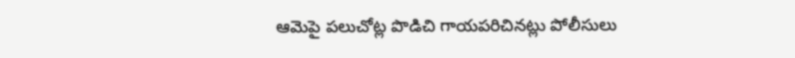ఆమెపై పలుచోట్ల పొడిచి గాయపరిచినట్లు పోలీసులు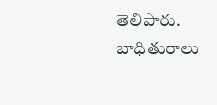తెలిపారు. బాధితురాలు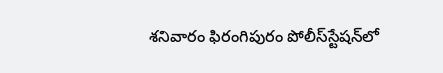శనివారం ఫిరంగిపురం పోలీస్‌స్టేషన్‌లో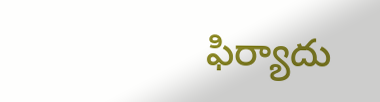ఫిర్యాదు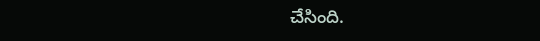చేసింది.